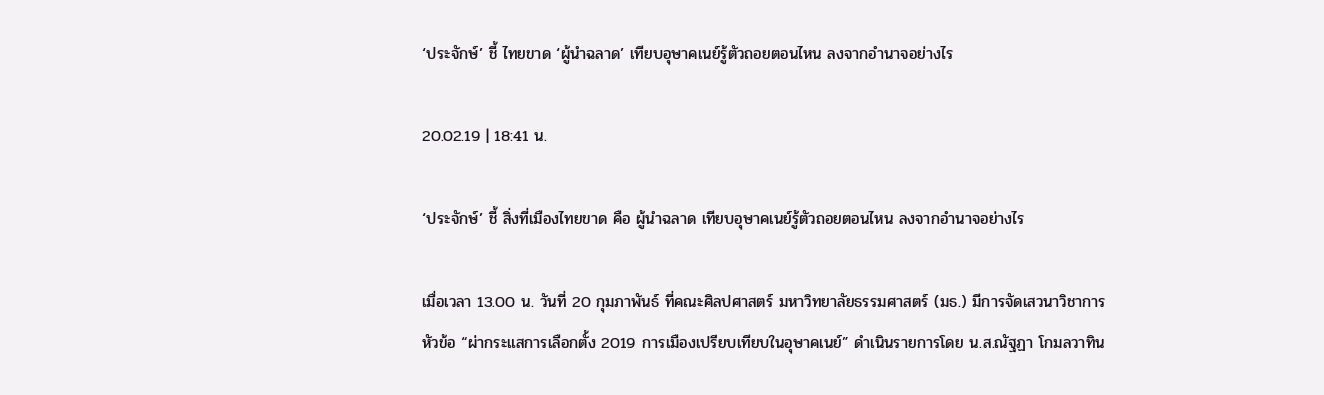‘ประจักษ์’ ชี้ ไทยขาด ‘ผู้นำฉลาด’ เทียบอุษาคเนย์รู้ตัวถอยตอนไหน ลงจากอำนาจอย่างไร

20.02.19 | 18:41 น.

‘ประจักษ์’ ชี้ สิ่งที่เมืองไทยขาด คือ ผู้นำฉลาด เทียบอุษาคเนย์รู้ตัวถอยตอนไหน ลงจากอำนาจอย่างไร

เมื่อเวลา 13.00 น. วันที่ 20 กุมภาพันธ์ ที่คณะศิลปศาสตร์ มหาวิทยาลัยธรรมศาสตร์ (มธ.) มีการจัดเสวนาวิชาการหัวข้อ “ผ่ากระแสการเลือกตั้ง 2019 การเมืองเปรียบเทียบในอุษาคเนย์” ดำเนินรายการโดย น.ส.ณัฐฏา โกมลวาทิน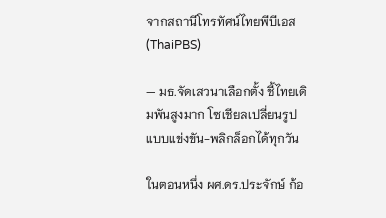จากสถานีโทรทัศน์ไทยพีบีเอส (ThaiPBS)

— มธ.จัดเสวนาเลือกตั้ง ชี้ไทยเดิมพันสูงมาก โซเชียลเปลี่ยนรูปแบบแข่งขัน-พลิกล็อกได้ทุกวัน

ในตอนหนึ่ง ผศ.ดร.ประจักษ์ ก้อ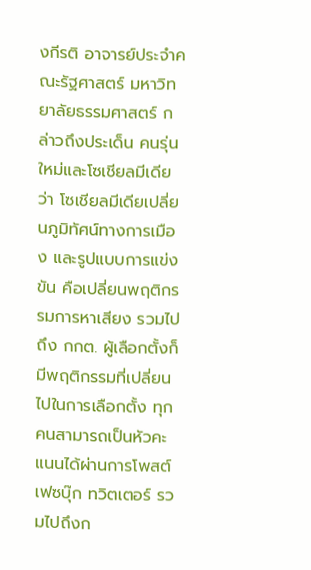งกีรติ อาจารย์ประจำคณะรัฐศาสตร์ มหาวิทยาลัยธรรมศาสตร์ กล่าวถึงประเด็น คนรุ่นใหม่และโซเชียลมีเดีย ว่า โซเชียลมีเดียเปลี่ยนภูมิทัศน์ทางการเมือง และรูปแบบการแข่งขัน คือเปลี่ยนพฤติกรรมการหาเสียง รวมไปถึง กกต. ผู้เลือกตั้งก็มีพฤติกรรมที่เปลี่ยนไปในการเลือกตั้ง ทุกคนสามารถเป็นหัวคะแนนได้ผ่านการโพสต์เฟซบุ๊ก ทวิตเตอร์ รวมไปถึงก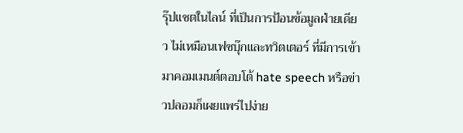รุ๊ปแชตในไลน์ ที่เป็นการป้อนข้อมูลฝ่ายเดียว ไม่เหมือนเฟซบุ๊กและทวิตเตอร์ ที่มีการเข้ามาคอมเมนต์ตอบโต้ hate speech หรือข่าวปลอมก็เผยแพร่ไปง่าย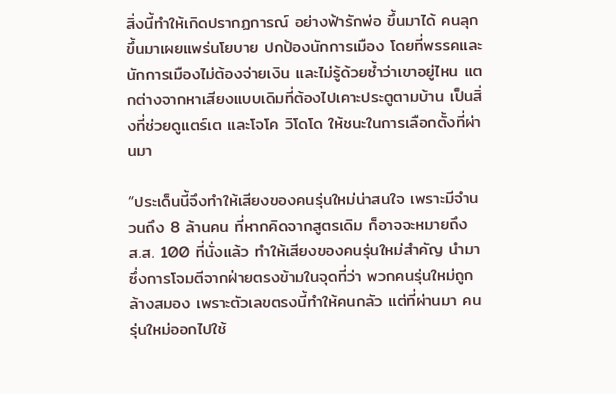สิ่งนี้ทำให้เกิดปรากฏการณ์ อย่างฟ้ารักพ่อ ขึ้นมาได้ คนลุกขึ้นมาเผยแพร่นโยบาย ปกป้องนักการเมือง โดยที่พรรคและนักการเมืองไม่ต้องจ่ายเงิน และไม่รู้ด้วยซ้ำว่าเขาอยู่ไหน แตกต่างจากหาเสียงแบบเดิมที่ต้องไปเคาะประตูตามบ้าน เป็นสิ่งที่ช่วยดูแตร์เต และโจโค วิโดโด ให้ชนะในการเลือกตั้งที่ผ่านมา

“ประเด็นนี้จึงทำให้เสียงของคนรุ่นใหม่น่าสนใจ เพราะมีจำนวนถึง 8 ล้านคน ที่หากคิดจากสูตรเดิม ก็อาจจะหมายถึง ส.ส. 100 ที่นั่งแล้ว ทำให้เสียงของคนรุ่นใหม่สำคัญ นำมาซึ่งการโจมตีจากฝ่ายตรงข้ามในจุดที่ว่า พวกคนรุ่นใหม่ถูกล้างสมอง เพราะตัวเลขตรงนี้ทำให้คนกลัว แต่ที่ผ่านมา คนรุ่นใหม่ออกไปใช้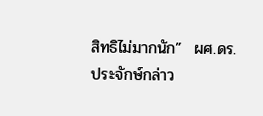สิทธิไม่มากนัก”  ผศ.ดร.ประจักษ์กล่าว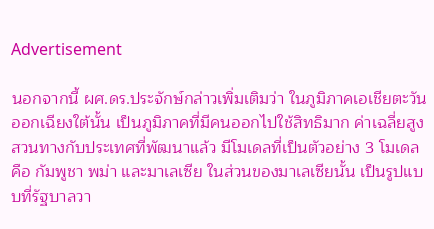Advertisement

นอกจากนี้ ผศ.ดร.ประจักษ์กล่าวเพิ่มเติมว่า ในภูมิภาคเอเชียตะวันออกเฉียงใต้นั้น เป็นภูมิภาคที่มีคนออกไปใช้สิทธิมาก ค่าเฉลี่ยสูง สวนทางกับประเทศที่พัฒนาแล้ว มีโมเดลที่เป็นตัวอย่าง 3 โมเดล คือ กัมพูชา พม่า และมาเลเซีย ในส่วนของมาเลเซียนั้น เป็นรูปแบบที่รัฐบาลวา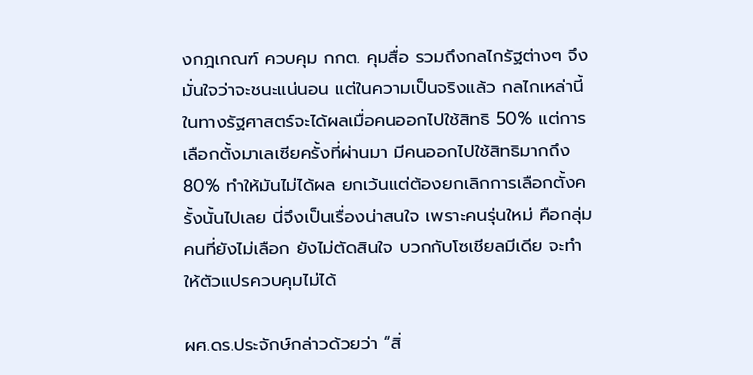งกฎเกณฑ์ ควบคุม กกต. คุมสื่อ รวมถึงกลไกรัฐต่างๆ จึงมั่นใจว่าจะชนะแน่นอน แต่ในความเป็นจริงแล้ว กลไกเหล่านี้ในทางรัฐศาสตร์จะได้ผลเมื่อคนออกไปใช้สิทธิ 50% แต่การเลือกตั้งมาเลเซียครั้งที่ผ่านมา มีคนออกไปใช้สิทธิมากถึง 80% ทำให้มันไม่ได้ผล ยกเว้นแต่ต้องยกเลิกการเลือกตั้งครั้งนั้นไปเลย นี่จึงเป็นเรื่องน่าสนใจ เพราะคนรุ่นใหม่ คือกลุ่มคนที่ยังไม่เลือก ยังไม่ตัดสินใจ บวกกับโซเชียลมีเดีย จะทำให้ตัวแปรควบคุมไม่ได้

ผศ.ดร.ประจักษ์กล่าวด้วยว่า “สิ่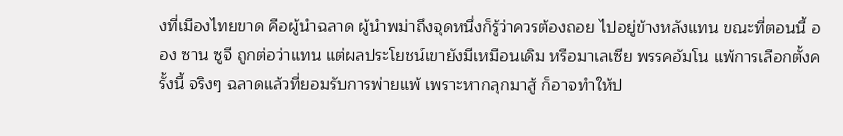งที่เมืองไทยขาด คือผู้นำฉลาด ผู้นำพม่าถึงจุดหนึ่งก็รู้ว่าควรต้องถอย ไปอยู่ข้างหลังแทน ขณะที่ตอนนี้ ออง ซาน ซูจี ถูกต่อว่าแทน แต่ผลประโยชน์เขายังมีเหมือนเดิม หรือมาเลเซีย พรรคอัมโน แพ้การเลือกตั้งครั้งนี้ จริงๆ ฉลาดแล้วที่ยอมรับการพ่ายแพ้ เพราะหากลุกมาสู้ ก็อาจทำให้ป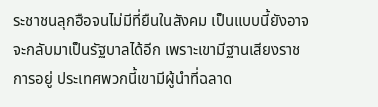ระชาชนลุกฮือจนไม่มีที่ยืนในสังคม เป็นแบบนี้ยังอาจจะกลับมาเป็นรัฐบาลได้อีก เพราะเขามีฐานเสียงราชการอยู่ ประเทศพวกนี้เขามีผู้นำที่ฉลาด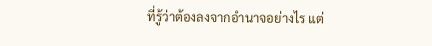ที่รู้ว่าต้องลงจากอำนาจอย่างไร แต่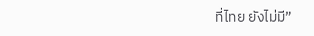ที่ไทย ยังไม่มี”